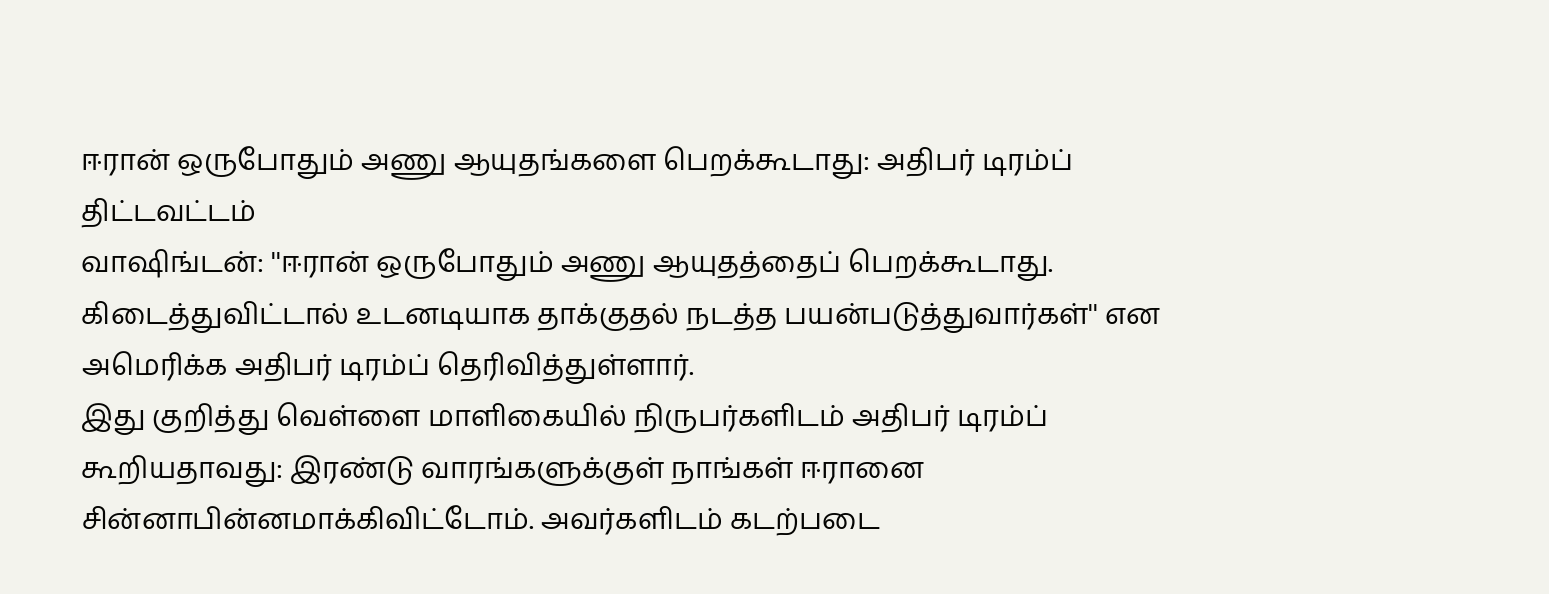ஈரான் ஒருபோதும் அணு ஆயுதங்களை பெறக்கூடாது: அதிபர் டிரம்ப் திட்டவட்டம்
வாஷிங்டன்: ''ஈரான் ஒருபோதும் அணு ஆயுதத்தைப் பெறக்கூடாது. கிடைத்துவிட்டால் உடனடியாக தாக்குதல் நடத்த பயன்படுத்துவார்கள்'' என அமெரிக்க அதிபர் டிரம்ப் தெரிவித்துள்ளார்.
இது குறித்து வெள்ளை மாளிகையில் நிருபர்களிடம் அதிபர் டிரம்ப் கூறியதாவது: இரண்டு வாரங்களுக்குள் நாங்கள் ஈரானை சின்னாபின்னமாக்கிவிட்டோம். அவர்களிடம் கடற்படை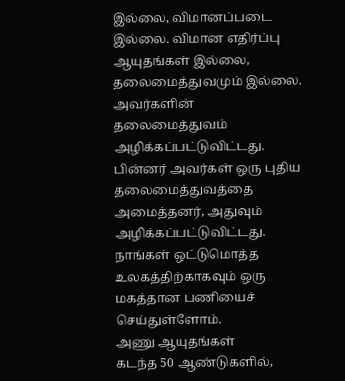இல்லை, விமானப்படை இல்லை. விமான எதிர்ப்பு ஆயுதங்கள் இல்லை, தலைமைத்துவமும் இல்லை. அவர்களின் தலைமைத்துவம் அழிக்கப்பட்டுவிட்டது. பின்னர் அவர்கள் ஒரு புதிய தலைமைத்துவத்தை அமைத்தனர், அதுவும் அழிக்கப்பட்டுவிட்டது. நாங்கள் ஒட்டுமொத்த உலகத்திற்காகவும் ஒரு மகத்தான பணியைச் செய்துள்ளோம்.
அணு ஆயுதங்கள்
கடந்த 50 ஆண்டுகளில்,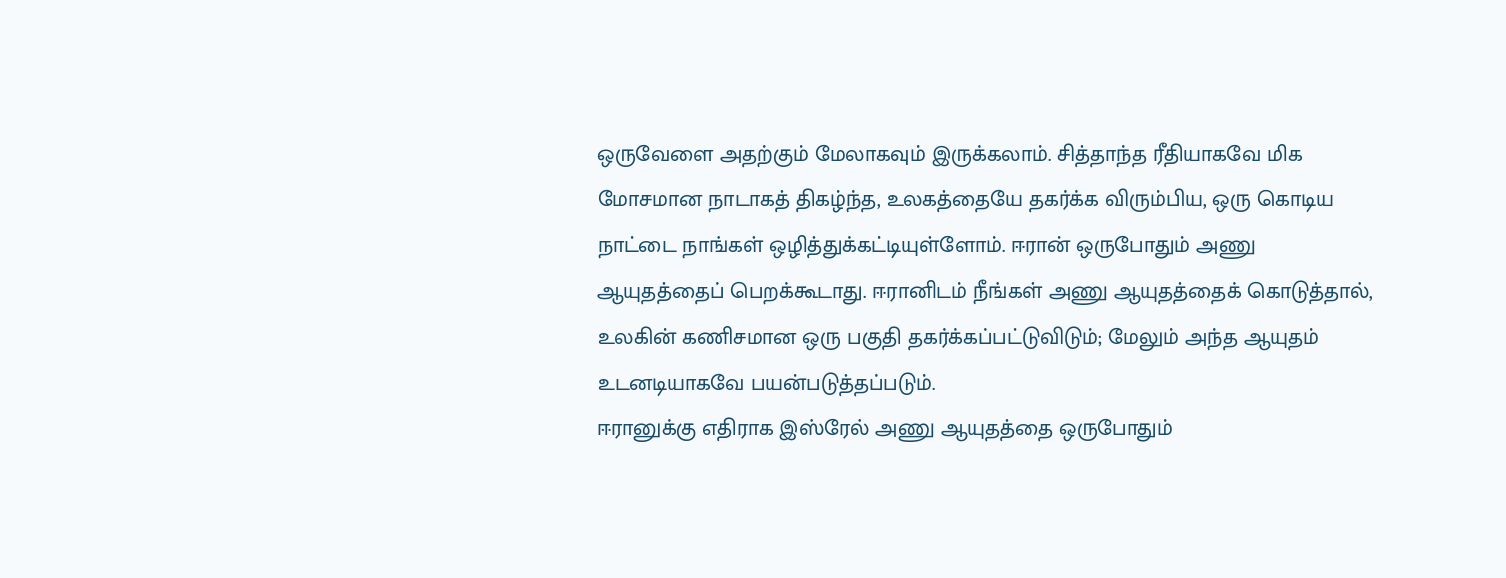ஒருவேளை அதற்கும் மேலாகவும் இருக்கலாம். சித்தாந்த ரீதியாகவே மிக மோசமான நாடாகத் திகழ்ந்த, உலகத்தையே தகர்க்க விரும்பிய, ஒரு கொடிய நாட்டை நாங்கள் ஒழித்துக்கட்டியுள்ளோம். ஈரான் ஒருபோதும் அணு ஆயுதத்தைப் பெறக்கூடாது. ஈரானிடம் நீங்கள் அணு ஆயுதத்தைக் கொடுத்தால், உலகின் கணிசமான ஒரு பகுதி தகர்க்கப்பட்டுவிடும்; மேலும் அந்த ஆயுதம் உடனடியாகவே பயன்படுத்தப்படும்.
ஈரானுக்கு எதிராக இஸ்ரேல் அணு ஆயுதத்தை ஒருபோதும்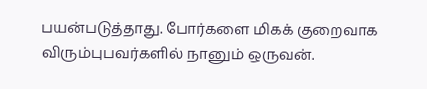பயன்படுத்தாது. போர்களை மிகக் குறைவாக விரும்புபவர்களில் நானும் ஒருவன்.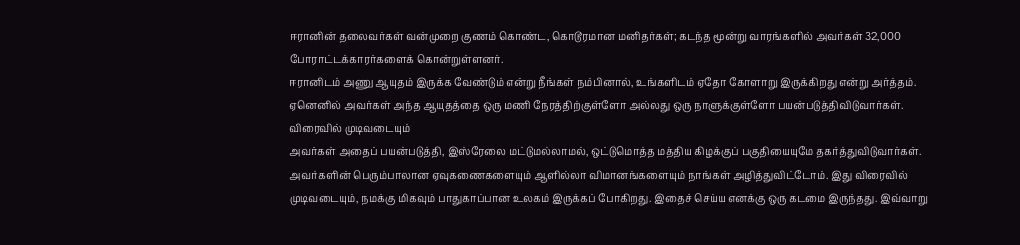ஈரானின் தலைவர்கள் வன்முறை குணம் கொண்ட, கொடூரமான மனிதர்கள்; கடந்த மூன்று வாரங்களில் அவர்கள் 32,000 போராட்டக்காரர்களைக் கொன்றுள்ளனர்.
ஈரானிடம் அணு ஆயுதம் இருக்க வேண்டும் என்று நீங்கள் நம்பினால், உங்களிடம் ஏதோ கோளாறு இருக்கிறது என்று அர்த்தம். ஏனெனில் அவர்கள் அந்த ஆயுதத்தை ஒரு மணி நேரத்திற்குள்ளோ அல்லது ஒரு நாளுக்குள்ளோ பயன்படுத்திவிடுவார்கள்.
விரைவில் முடிவடையும்
அவர்கள் அதைப் பயன்படுத்தி, இஸ்ரேலை மட்டுமல்லாமல், ஒட்டுமொத்த மத்திய கிழக்குப் பகுதியையுமே தகர்த்துவிடுவார்கள். அவர்களின் பெரும்பாலான ஏவுகணைகளையும் ஆளில்லா விமானங்களையும் நாங்கள் அழித்துவிட்டோம். இது விரைவில் முடிவடையும், நமக்கு மிகவும் பாதுகாப்பான உலகம் இருக்கப் போகிறது. இதைச் செய்ய எனக்கு ஒரு கடமை இருந்தது. இவ்வாறு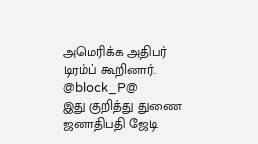அமெரிக்க அதிபர் டிரம்ப் கூறினார்.
@block_P@
இது குறித்து துணை ஜனாதிபதி ஜேடி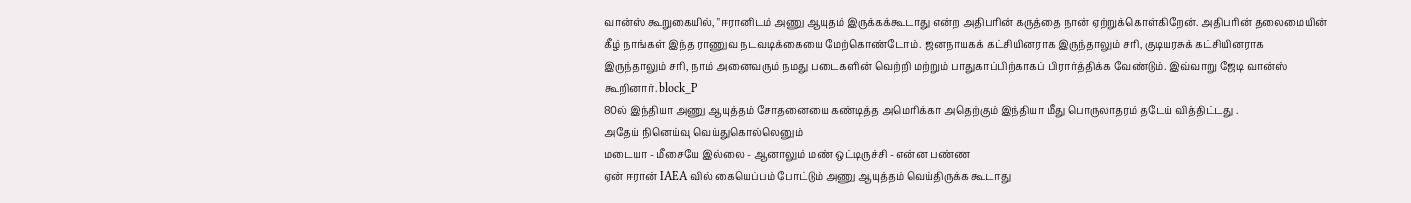வான்ஸ் கூறுகையில், "ஈரானிடம் அணு ஆயுதம் இருக்கக்கூடாது என்ற அதிபரின் கருத்தை நான் ஏற்றுக்கொள்கிறேன். அதிபரின் தலைமையின் கீழ் நாங்கள் இந்த ராணுவ நடவடிக்கையை மேற்கொண்டோம். ஜனநாயகக் கட்சியினராக இருந்தாலும் சரி, குடியரசுக் கட்சியினராக இருந்தாலும் சரி, நாம் அனைவரும் நமது படைகளின் வெற்றி மற்றும் பாதுகாப்பிற்காகப் பிரார்த்திக்க வேண்டும். இவ்வாறு ஜேடி வான்ஸ் கூறினார். block_P
80ல் இந்தியா அணு ஆயுத்தம் சோதனையை கண்டித்த அமெரிக்கா அதெற்கும் இந்தியா மீது பொருலாதரம் தடேய் வித்திட்டது .
அதேய் நினெய்வு வெய்துகொல்லெனும்
மடையா - மீசையே இல்லை - ஆனாலும் மண் ஒட்டிருச்சி - என்ன பண்ண
ஏன் ஈரான் IAEA வில் கையெப்பம் போட்டும் அணு ஆயுத்தம் வெய்திருக்க கூடாது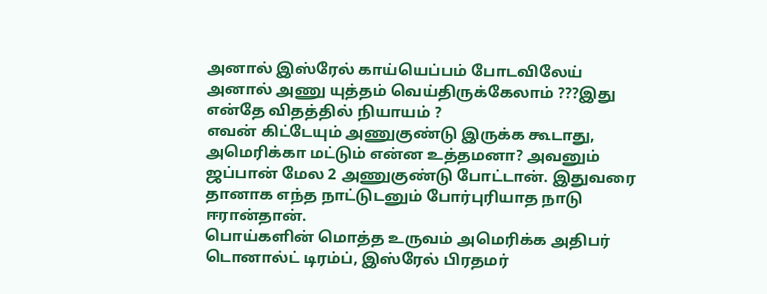அனால் இஸ்ரேல் காய்யெப்பம் போடவிலேய் அனால் அணு யுத்தம் வெய்திருக்கேலாம் ???இது என்தே விதத்தில் நியாயம் ?
எவன் கிட்டேயும் அணுகுண்டு இருக்க கூடாது, அமெரிக்கா மட்டும் என்ன உத்தமனா? அவனும் ஜப்பான் மேல 2 அணுகுண்டு போட்டான். இதுவரை தானாக எந்த நாட்டுடனும் போர்புரியாத நாடு ஈரான்தான்.
பொய்களின் மொத்த உருவம் அமெரிக்க அதிபர் டொனால்ட் டிரம்ப், இஸ்ரேல் பிரதமர்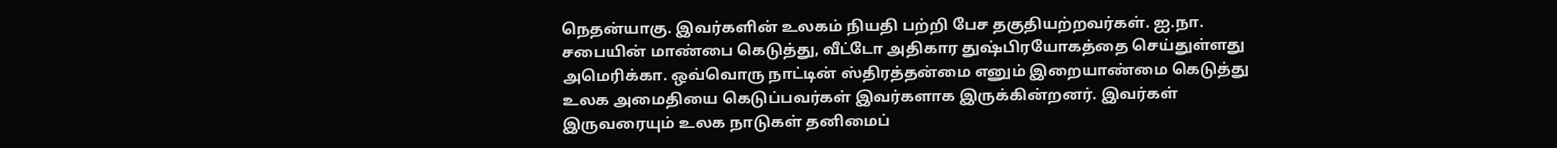நெதன்யாகு. இவர்களின் உலகம் நியதி பற்றி பேச தகுதியற்றவர்கள். ஐ.நா. சபையின் மாண்பை கெடுத்து, வீட்டோ அதிகார துஷ்பிரயோகத்தை செய்துள்ளது அமெரிக்கா. ஒவ்வொரு நாட்டின் ஸ்திரத்தன்மை எனும் இறையாண்மை கெடுத்து உலக அமைதியை கெடுப்பவர்கள் இவர்களாக இருக்கின்றனர். இவர்கள் இருவரையும் உலக நாடுகள் தனிமைப்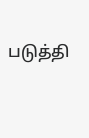படுத்தி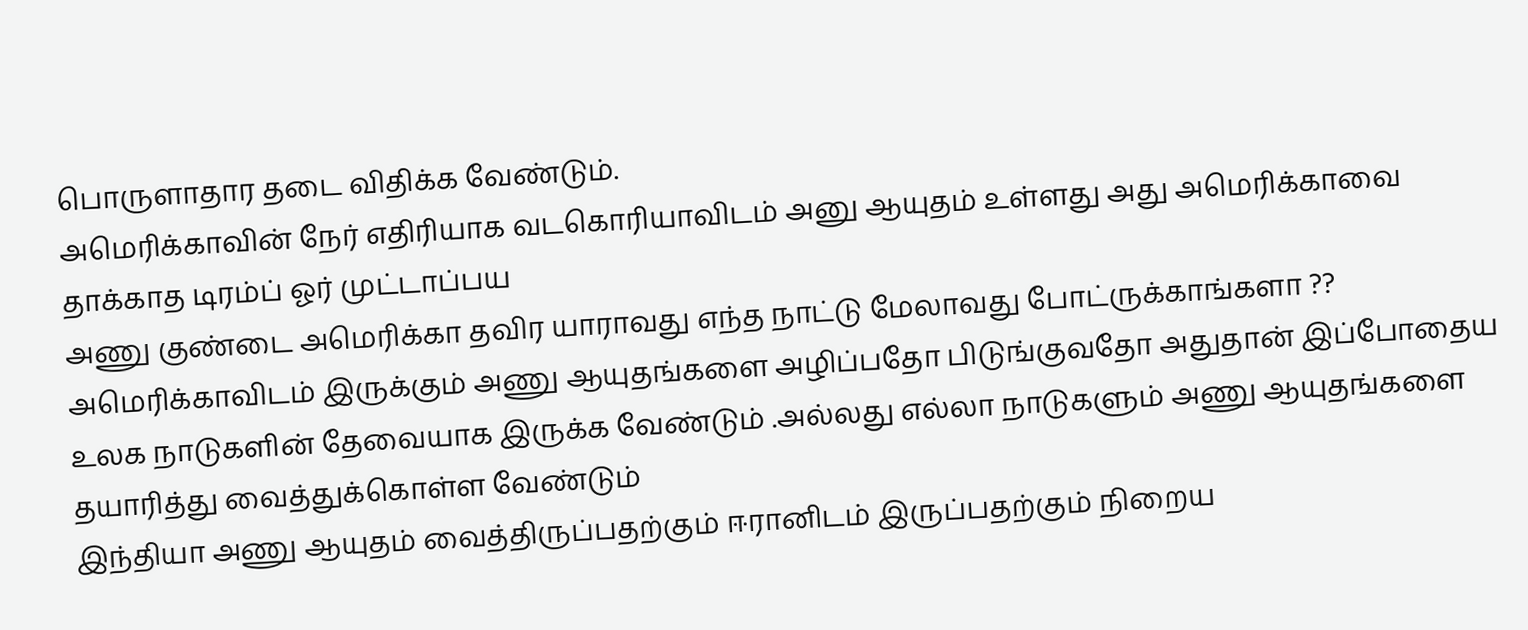பொருளாதார தடை விதிக்க வேண்டும்.
அமெரிக்காவின் நேர் எதிரியாக வடகொரியாவிடம் அனு ஆயுதம் உள்ளது அது அமெரிக்காவை தாக்காத டிரம்ப் ஓர் முட்டாப்பய
அணு குண்டை அமெரிக்கா தவிர யாராவது எந்த நாட்டு மேலாவது போட்ருக்காங்களா ??
அமெரிக்காவிடம் இருக்கும் அணு ஆயுதங்களை அழிப்பதோ பிடுங்குவதோ அதுதான் இப்போதைய உலக நாடுகளின் தேவையாக இருக்க வேண்டும் .அல்லது எல்லா நாடுகளும் அணு ஆயுதங்களை தயாரித்து வைத்துக்கொள்ள வேண்டும்
இந்தியா அணு ஆயுதம் வைத்திருப்பதற்கும் ஈரானிடம் இருப்பதற்கும் நிறைய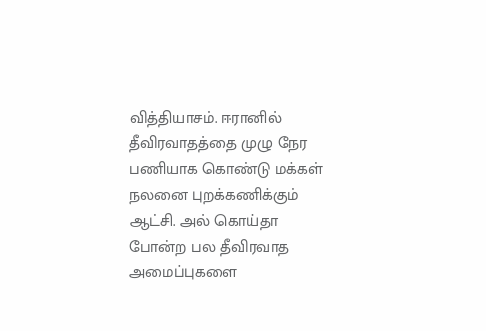வித்தியாசம். ஈரானில் தீவிரவாதத்தை முழு நேர பணியாக கொண்டு மக்கள் நலனை புறக்கணிக்கும் ஆட்சி. அல் கொய்தா போன்ற பல தீவிரவாத அமைப்புகளை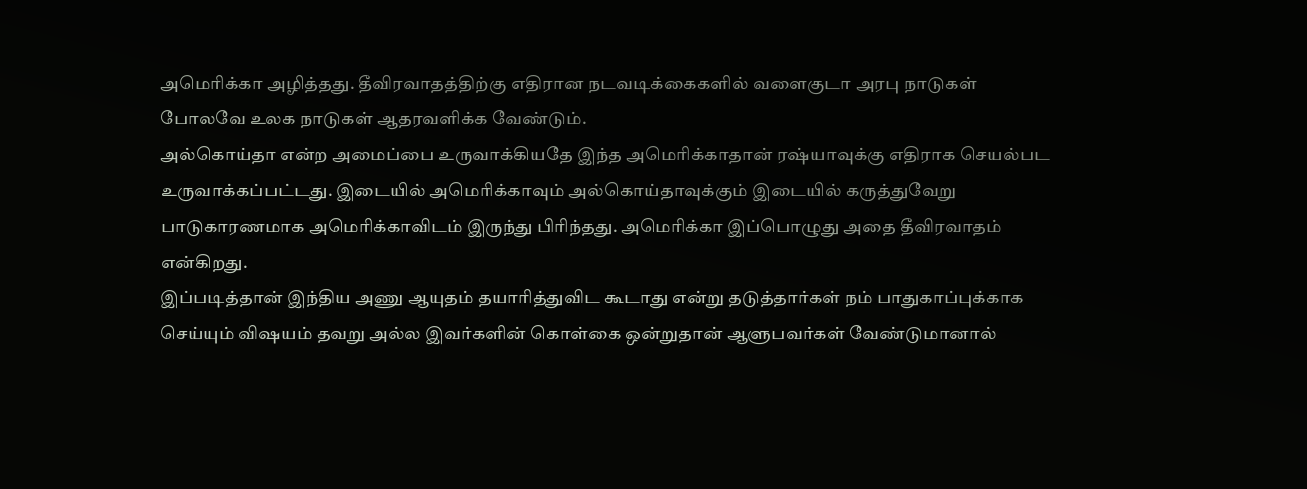அமெரிக்கா அழித்தது. தீவிரவாதத்திற்கு எதிரான நடவடிக்கைகளில் வளைகுடா அரபு நாடுகள் போலவே உலக நாடுகள் ஆதரவளிக்க வேண்டும்.
அல்கொய்தா என்ற அமைப்பை உருவாக்கியதே இந்த அமெரிக்காதான் ரஷ்யாவுக்கு எதிராக செயல்பட உருவாக்கப்பட்டது. இடையில் அமெரிக்காவும் அல்கொய்தாவுக்கும் இடையில் கருத்துவேறு பாடுகாரணமாக அமெரிக்காவிடம் இருந்து பிரிந்தது. அமெரிக்கா இப்பொழுது அதை தீவிரவாதம் என்கிறது.
இப்படித்தான் இந்திய அணு ஆயுதம் தயாரித்துவிட கூடாது என்று தடுத்தார்கள் நம் பாதுகாப்புக்காக செய்யும் விஷயம் தவறு அல்ல இவர்களின் கொள்கை ஒன்றுதான் ஆளுபவர்கள் வேண்டுமானால்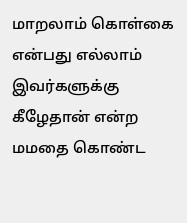மாறலாம் கொள்கை என்பது எல்லாம் இவர்களுக்கு கீழேதான் என்ற மமதை கொண்ட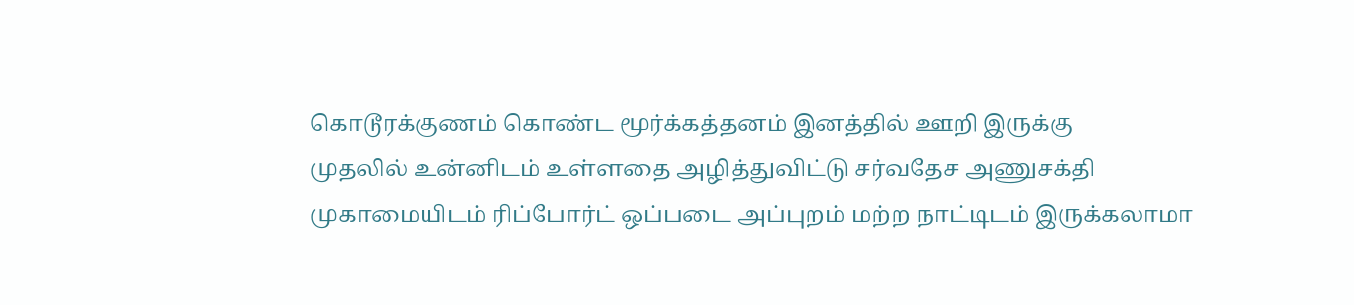கொடூரக்குணம் கொண்ட மூர்க்கத்தனம் இனத்தில் ஊறி இருக்கு
முதலில் உன்னிடம் உள்ளதை அழித்துவிட்டு சர்வதேச அணுசக்தி முகாமையிடம் ரிப்போர்ட் ஒப்படை அப்புறம் மற்ற நாட்டிடம் இருக்கலாமா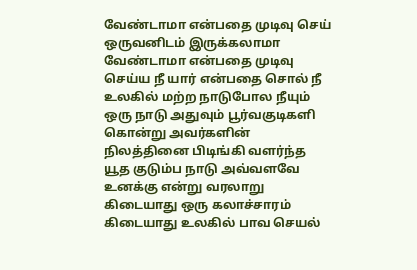வேண்டாமா என்பதை முடிவு செய் ஒருவனிடம் இருக்கலாமா வேண்டாமா என்பதை முடிவு செய்ய நீ யார் என்பதை சொல் நீ உலகில் மற்ற நாடுபோல நீயும் ஒரு நாடு அதுவும் பூர்வகுடிகளி கொன்று அவர்களின் நிலத்தினை பிடிங்கி வளர்ந்த யூத குடும்ப நாடு அவ்வளவே உனக்கு என்று வரலாறு கிடையாது ஒரு கலாச்சாரம் கிடையாது உலகில் பாவ செயல்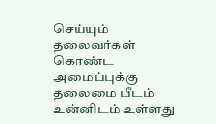செய்யும் தலைவர்கள் கொண்ட அமைப்புக்கு தலைமை பீடம் உன்னிடம் உள்ளது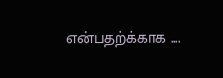என்பதற்க்காக ....